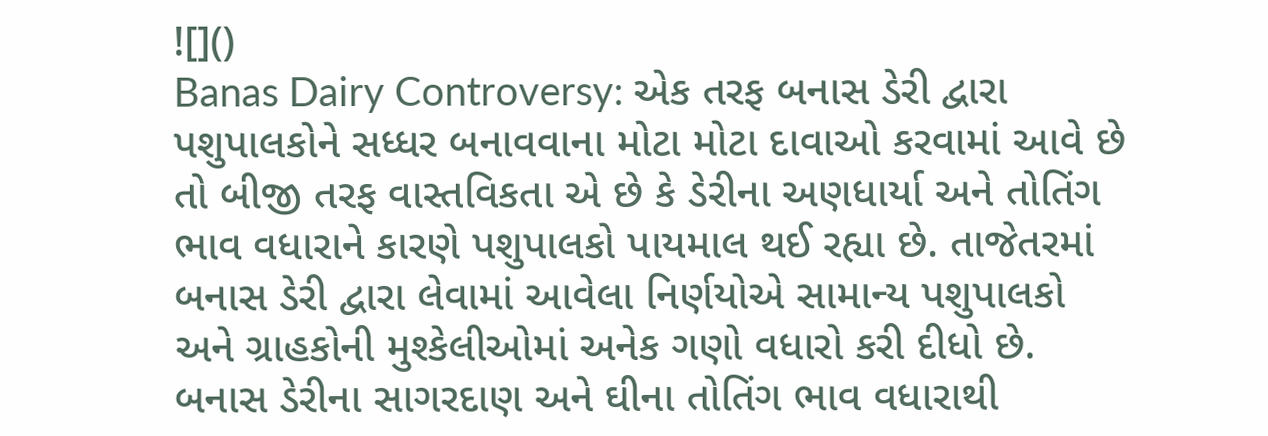![]()
Banas Dairy Controversy: એક તરફ બનાસ ડેરી દ્વારા પશુપાલકોને સધ્ધર બનાવવાના મોટા મોટા દાવાઓ કરવામાં આવે છે તો બીજી તરફ વાસ્તવિકતા એ છે કે ડેરીના અણધાર્યા અને તોતિંગ ભાવ વધારાને કારણે પશુપાલકો પાયમાલ થઈ રહ્યા છે. તાજેતરમાં બનાસ ડેરી દ્વારા લેવામાં આવેલા નિર્ણયોએ સામાન્ય પશુપાલકો અને ગ્રાહકોની મુશ્કેલીઓમાં અનેક ગણો વધારો કરી દીધો છે.
બનાસ ડેરીના સાગરદાણ અને ઘીના તોતિંગ ભાવ વધારાથી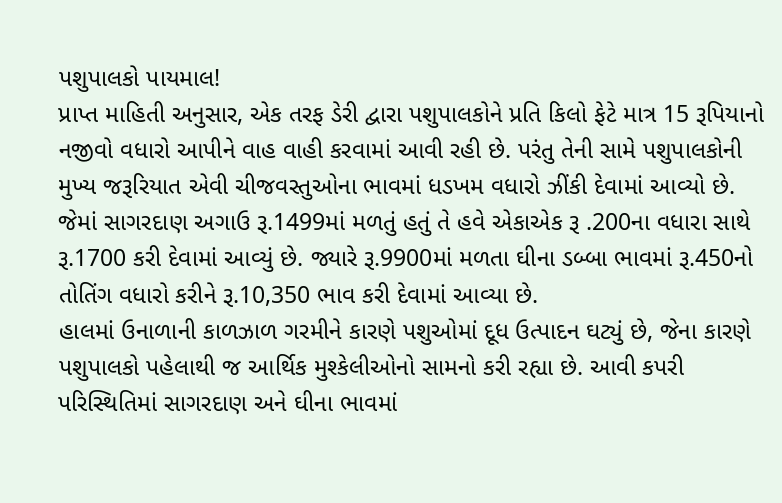પશુપાલકો પાયમાલ!
પ્રાપ્ત માહિતી અનુસાર, એક તરફ ડેરી દ્વારા પશુપાલકોને પ્રતિ કિલો ફેટે માત્ર 15 રૂપિયાનો નજીવો વધારો આપીને વાહ વાહી કરવામાં આવી રહી છે. પરંતુ તેની સામે પશુપાલકોની મુખ્ય જરૂરિયાત એવી ચીજવસ્તુઓના ભાવમાં ધડખમ વધારો ઝીંકી દેવામાં આવ્યો છે. જેમાં સાગરદાણ અગાઉ રૂ.1499માં મળતું હતું તે હવે એકાએક રૂ .200ના વધારા સાથે રૂ.1700 કરી દેવામાં આવ્યું છે. જ્યારે રૂ.9900માં મળતા ઘીના ડબ્બા ભાવમાં રૂ.450નો તોતિંગ વધારો કરીને રૂ.10,350 ભાવ કરી દેવામાં આવ્યા છે.
હાલમાં ઉનાળાની કાળઝાળ ગરમીને કારણે પશુઓમાં દૂધ ઉત્પાદન ઘટ્યું છે, જેના કારણે પશુપાલકો પહેલાથી જ આર્થિક મુશ્કેલીઓનો સામનો કરી રહ્યા છે. આવી કપરી પરિસ્થિતિમાં સાગરદાણ અને ઘીના ભાવમાં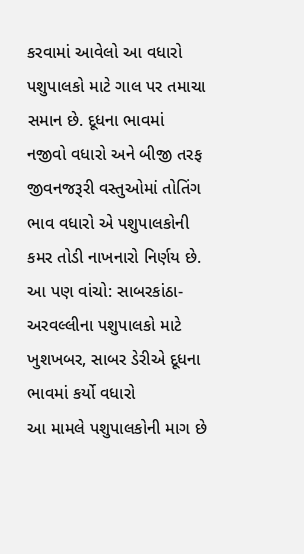કરવામાં આવેલો આ વધારો પશુપાલકો માટે ગાલ પર તમાચા સમાન છે. દૂધના ભાવમાં નજીવો વધારો અને બીજી તરફ જીવનજરૂરી વસ્તુઓમાં તોતિંગ ભાવ વધારો એ પશુપાલકોની કમર તોડી નાખનારો નિર્ણય છે.
આ પણ વાંચો: સાબરકાંઠા-અરવલ્લીના પશુપાલકો માટે ખુશખબર, સાબર ડેરીએ દૂધના ભાવમાં કર્યો વધારો
આ મામલે પશુપાલકોની માગ છે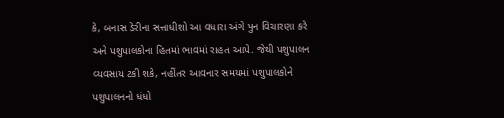કે, બનાસ ડેરીના સત્તાધીશો આ વધારા અંગે પુન વિચારણા કરે અને પશુપાલકોના હિતમાં ભાવમાં રાહત આપે. જેથી પશુપાલન વ્યવસાય ટકી શકે, નહીંતર આવનાર સમયમાં પશુપાલકોને પશુપાલનનો ધંધો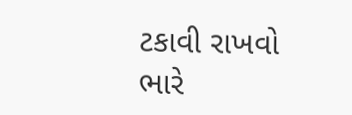ટકાવી રાખવો ભારે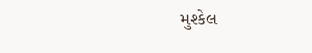મુશ્કેલ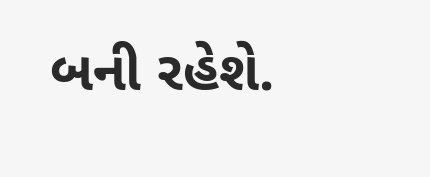બની રહેશે.